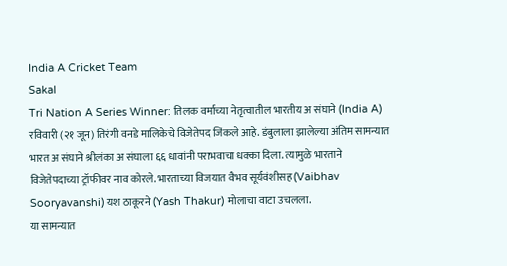India A Cricket Team
Sakal
Tri Nation A Series Winner: तिलक वर्माच्या नेतृत्वातील भारतीय अ संघाने (India A) रविवारी (२१ जून) तिरंगी वनडे मालिकेचे विजेतेपद जिंकले आहे. डंबुलाला झालेल्या अंतिम सामन्यात भारत अ संघाने श्रीलंका अ संघाला ६६ धावांनी पराभवाचा धक्का दिला. त्यामुळे भारताने विजेतेपदाच्या ट्रॉफीवर नाव कोरले. भारताच्या विजयात वैभव सूर्यवंशीसह (Vaibhav Sooryavanshi) यश ठाकूरने (Yash Thakur) मोलाचा वाटा उचलला.
या सामन्यात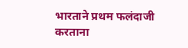भारताने प्रथम फलंदाजी करताना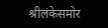श्रीलंकेसमोर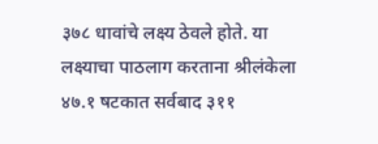३७८ धावांचे लक्ष्य ठेवले होते. या लक्ष्याचा पाठलाग करताना श्रीलंकेला ४७.१ षटकात सर्वबाद ३११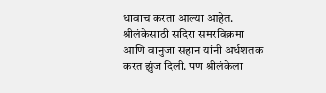धावाच करता आल्या आहेत. श्रीलंकेसाठी सदिरा समरविक्रमा आणि वानुजा सहान यांनी अर्धशतक करत झुंज दिली. पण श्रीलंकेला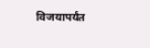विजयापर्यंत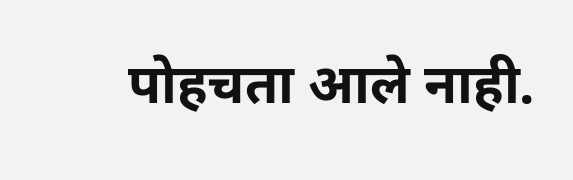पोहचता आले नाही.